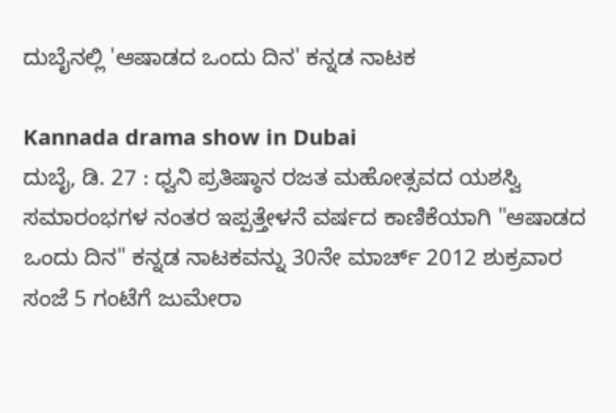ದುಬೈನಲ್ಲಿ 'ಆಷಾಡದ ಒಂದು ದಿನ' ಕನ್ನಡ ನಾಟಕ

Kannada drama show in Dubai
ದುಬೈ, ಡಿ. 27 : ಧ್ವನಿ ಪ್ರತಿಷ್ಠಾನ ರಜತ ಮಹೋತ್ಸವದ ಯಶಸ್ವಿ ಸಮಾರಂಭಗಳ ನಂತರ ಇಪ್ಪತ್ತೇಳನೆ ವರ್ಷದ ಕಾಣಿಕೆಯಾಗಿ "ಆಷಾಡದ ಒಂದು ದಿನ" ಕನ್ನಡ ನಾಟಕವನ್ನು 30ನೇ ಮಾರ್ಚ್ 2012 ಶುಕ್ರವಾರ ಸಂಜೆ 5 ಗಂಟೆಗೆ ಜುಮೇರಾ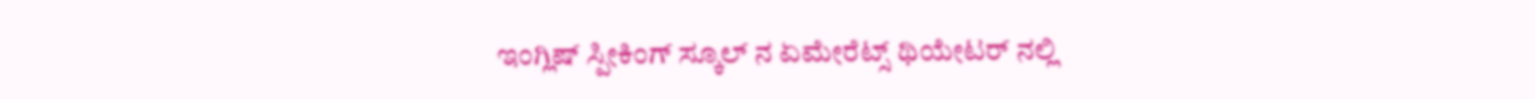ಇಂಗ್ಲಿಷ್ ಸ್ಪೀಕಿಂಗ್ ಸ್ಕೂಲ್ ನ ಏಮೇರೆಟ್ಸ್ ಥಿಯೇಟರ್ ನಲ್ಲಿ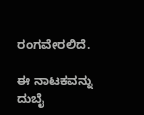ರಂಗವೇರಲಿದೆ.

ಈ ನಾಟಕವನ್ನು ದುಬೈ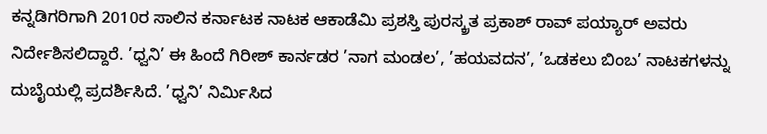ಕನ್ನಡಿಗರಿಗಾಗಿ 2010ರ ಸಾಲಿನ ಕರ್ನಾಟಕ ನಾಟಕ ಆಕಾಡೆಮಿ ಪ್ರಶಸ್ತಿ ಪುರಸ್ಕ್ರತ ಪ್ರಕಾಶ್ ರಾವ್ ಪಯ್ಯಾರ್ ಅವರು ನಿರ್ದೇಶಿಸಲಿದ್ದಾರೆ. ’ಧ್ವನಿ’ ಈ ಹಿಂದೆ ಗಿರೀಶ್ ಕಾರ್ನಡರ ’ನಾಗ ಮಂಡಲ’, ’ಹಯವದನ’, ’ಒಡಕಲು ಬಿಂಬ’ ನಾಟಕಗಳನ್ನು ದುಬೈಯಲ್ಲಿ ಪ್ರದರ್ಶಿಸಿದೆ. ’ಧ್ವನಿ’ ನಿರ್ಮಿಸಿದ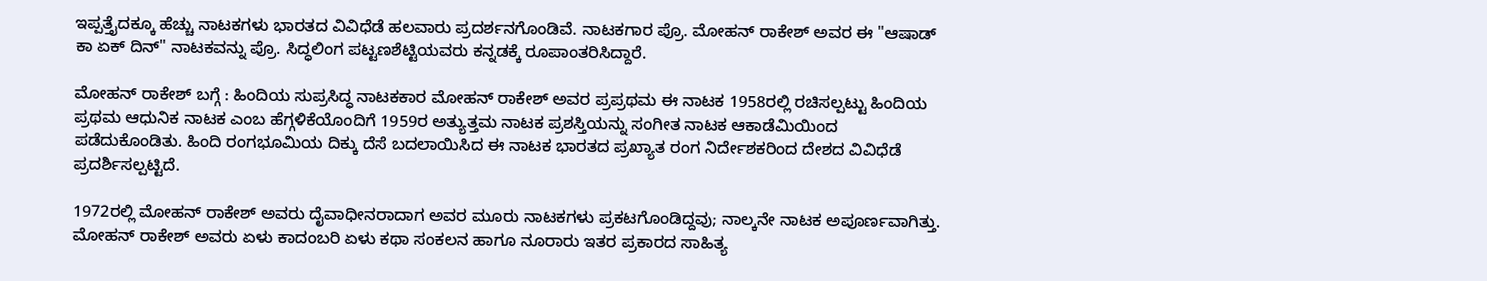ಇಪ್ಪತ್ತೈದಕ್ಕೂ ಹೆಚ್ಚು ನಾಟಕಗಳು ಭಾರತದ ವಿವಿಧೆಡೆ ಹಲವಾರು ಪ್ರದರ್ಶನಗೊಂಡಿವೆ. ನಾಟಕಗಾರ ಪ್ರೊ. ಮೋಹನ್ ರಾಕೇಶ್ ಅವರ ಈ "ಆಷಾಡ್ ಕಾ ಏಕ್ ದಿನ್" ನಾಟಕವನ್ನು ಪ್ರೊ. ಸಿದ್ಧಲಿಂಗ ಪಟ್ಟಣಶೆಟ್ಟಿಯವರು ಕನ್ನಡಕ್ಕೆ ರೂಪಾಂತರಿಸಿದ್ದಾರೆ.

ಮೋಹನ್ ರಾಕೇಶ್ ಬಗ್ಗೆ : ಹಿಂದಿಯ ಸುಪ್ರಸಿದ್ಧ ನಾಟಕಕಾರ ಮೋಹನ್ ರಾಕೇಶ್ ಅವರ ಪ್ರಪ್ರಥಮ ಈ ನಾಟಕ 1958ರಲ್ಲಿ ರಚಿಸಲ್ಪಟ್ಟು ಹಿಂದಿಯ ಪ್ರಥಮ ಆಧುನಿಕ ನಾಟಕ ಎಂಬ ಹೆಗ್ಗಳಿಕೆಯೊಂದಿಗೆ 1959ರ ಅತ್ಯುತ್ತಮ ನಾಟಕ ಪ್ರಶಸ್ತಿಯನ್ನು ಸಂಗೀತ ನಾಟಕ ಆಕಾಡೆಮಿಯಿಂದ ಪಡೆದುಕೊಂಡಿತು. ಹಿಂದಿ ರಂಗಭೂಮಿಯ ದಿಕ್ಕು ದೆಸೆ ಬದಲಾಯಿಸಿದ ಈ ನಾಟಕ ಭಾರತದ ಪ್ರಖ್ಯಾತ ರಂಗ ನಿರ್ದೇಶಕರಿಂದ ದೇಶದ ವಿವಿಧೆಡೆ ಪ್ರದರ್ಶಿಸಲ್ಪಟ್ಟಿದೆ.

1972ರಲ್ಲಿ ಮೋಹನ್ ರಾಕೇಶ್ ಅವರು ದೈವಾಧೀನರಾದಾಗ ಅವರ ಮೂರು ನಾಟಕಗಳು ಪ್ರಕಟಗೊಂಡಿದ್ದವು; ನಾಲ್ಕನೇ ನಾಟಕ ಅಪೂರ್ಣವಾಗಿತ್ತು. ಮೋಹನ್ ರಾಕೇಶ್ ಅವರು ಏಳು ಕಾದಂಬರಿ ಏಳು ಕಥಾ ಸಂಕಲನ ಹಾಗೂ ನೂರಾರು ಇತರ ಪ್ರಕಾರದ ಸಾಹಿತ್ಯ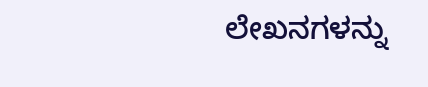ಲೇಖನಗಳನ್ನು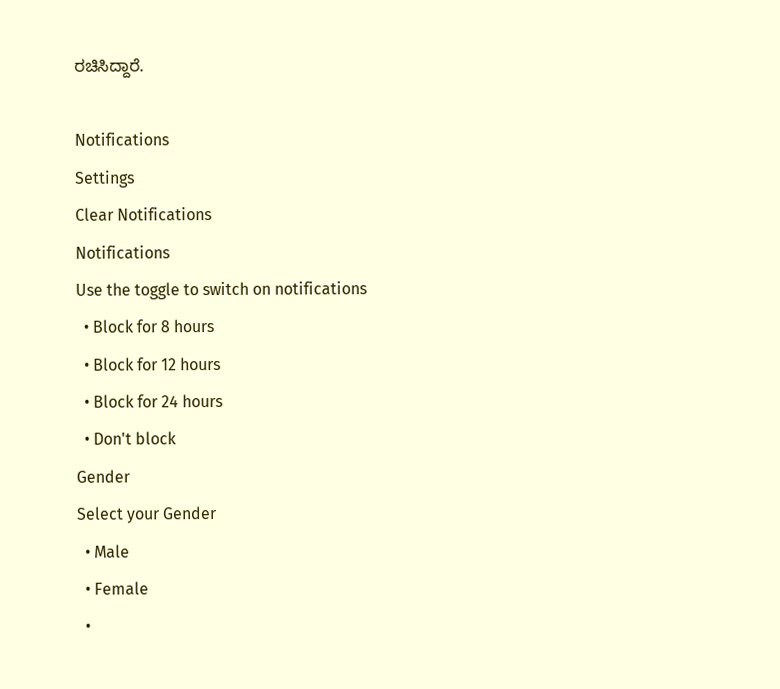ರಚಿಸಿದ್ದಾರೆ.

Notifications
Settings
Clear Notifications
Notifications
Use the toggle to switch on notifications
  • Block for 8 hours
  • Block for 12 hours
  • Block for 24 hours
  • Don't block
Gender
Select your Gender
  • Male
  • Female
  •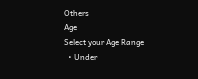Others
Age
Select your Age Range
  • Under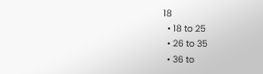18
  • 18 to 25
  • 26 to 35
  • 36 to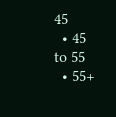45
  • 45 to 55
  • 55+